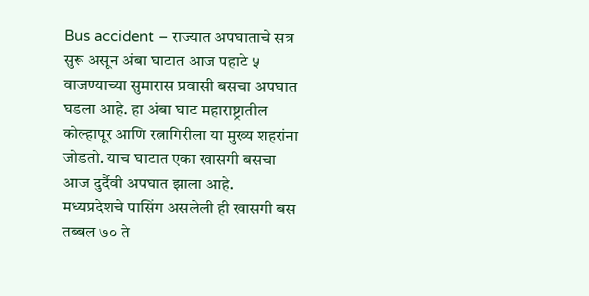Bus accident – राज्यात अपघाताचे सत्र सुरू असून अंबा घाटात आज पहाटे ५ वाजण्याच्या सुमारास प्रवासी बसचा अपघात घडला आहे. हा अंबा घाट महाराष्ट्रातील कोल्हापूर आणि रत्नागिरीला या मुख्य शहरांना जोडतो. याच घाटात एका खासगी बसचा आज दुर्दैवी अपघात झाला आहे. मध्यप्रदेशचे पासिंग असलेली ही खासगी बस तब्बल ७० ते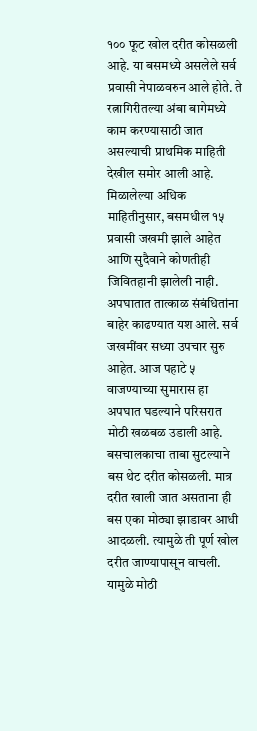१०० फूट खोल दरीत कोसळली आहे. या बसमध्ये असलेले सर्व प्रवासी नेपाळवरुन आले होते. ते रत्नागिरीतल्या अंबा बागेमध्ये काम करण्यासाठी जात असल्याची प्राथमिक माहिती देखील समोर आली आहे. मिळालेल्या अधिक माहितीनुसार, बसमधील १५ प्रवासी जखमी झाले आहेत आणि सुदैवाने कोणतीही जिवितहानी झालेली नाही. अपघातात तात्काळ संबंधितांना बाहेर काढण्यात यश आले. सर्व जखमींवर सध्या उपचार सुरु आहेत. आज पहाटे ५ वाजण्याच्या सुमारास हा अपघात घडल्याने परिसरात मोठी खळबळ उडाली आहे. बसचालकाचा ताबा सुटल्याने बस थेट दरीत कोसळली. मात्र दरीत खाली जात असताना ही बस एका मोठ्या झाडावर आधी आदळली. त्यामुळे ती पूर्ण खोल दरीत जाण्यापासून वाचली. यामुळे मोठी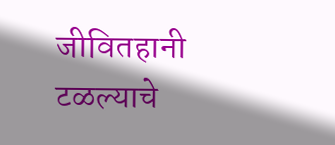जीवितहानी टळल्याचे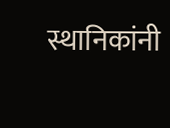स्थानिकांनी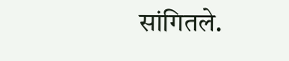सांगितले.